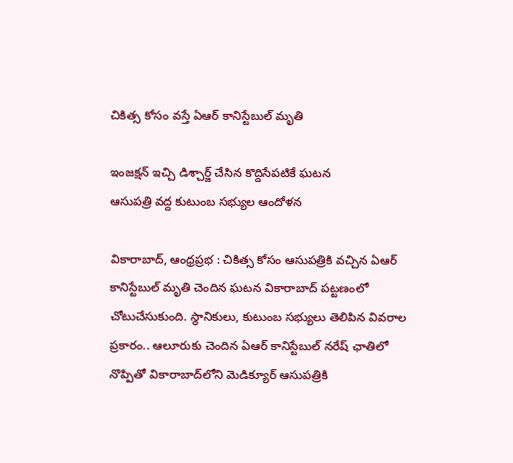చికిత్స కోసం వస్తే ఏఆర్ కానిస్టేబుల్ మృతి

ఇంజక్షన్ ఇచ్చి డిశ్చార్జ్ చేసిన కొద్దిసేపటికే ఘటన
ఆసుపత్రి వద్ద కుటుంబ సభ్యుల ఆందోళన

వికారాబాద్, ఆంధ్రప్రభ : చికిత్స కోసం ఆసుపత్రికి వచ్చిన ఏఆర్ కానిస్టేబుల్ మృతి చెందిన ఘటన వికారాబాద్ పట్టణంలో చోటుచేసుకుంది. స్థానికులు, కుటుంబ సభ్యులు తెలిపిన వివరాల ప్రకారం.. ఆలూరుకు చెందిన ఏఆర్ కానిస్టేబుల్ నరేష్ ఛాతిలో నొప్పితో వికారాబాద్‌లోని మెడిక్యూర్ ఆసుపత్రికి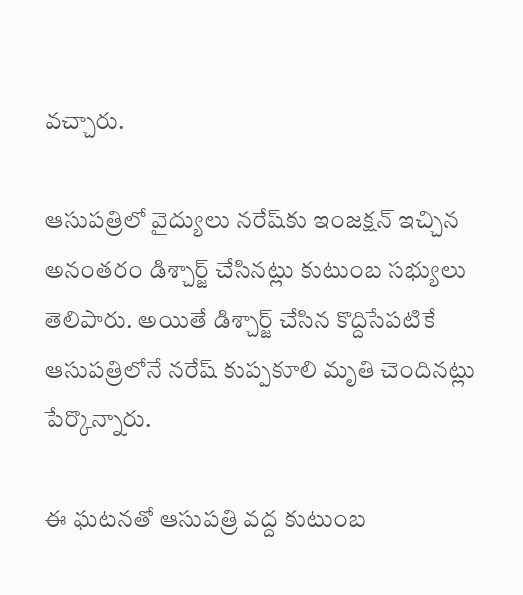వచ్చారు.

ఆసుపత్రిలో వైద్యులు నరేష్‌కు ఇంజక్షన్ ఇచ్చిన అనంతరం డిశ్చార్జ్ చేసినట్లు కుటుంబ సభ్యులు తెలిపారు. అయితే డిశ్చార్జ్ చేసిన కొద్దిసేపటికే ఆసుపత్రిలోనే నరేష్ కుప్పకూలి మృతి చెందినట్లు పేర్కొన్నారు.

ఈ ఘటనతో ఆసుపత్రి వద్ద కుటుంబ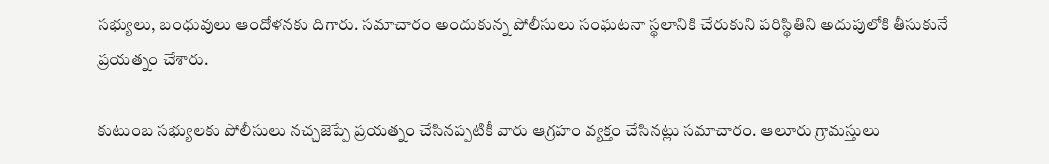సభ్యులు, బంధువులు ఆందోళనకు దిగారు. సమాచారం అందుకున్న పోలీసులు సంఘటనా స్థలానికి చేరుకుని పరిస్థితిని అదుపులోకి తీసుకునే ప్రయత్నం చేశారు.

కుటుంబ సభ్యులకు పోలీసులు నచ్చజెప్పే ప్రయత్నం చేసినప్పటికీ వారు ఆగ్రహం వ్యక్తం చేసినట్లు సమాచారం. ఆలూరు గ్రామస్తులు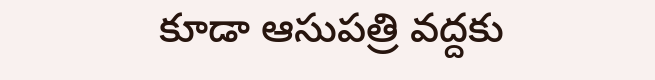కూడా ఆసుపత్రి వద్దకు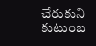చేరుకుని కుటుంబ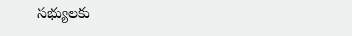సభ్యులకు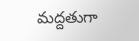మద్దతుగా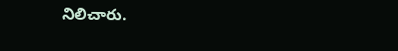నిలిచారు.